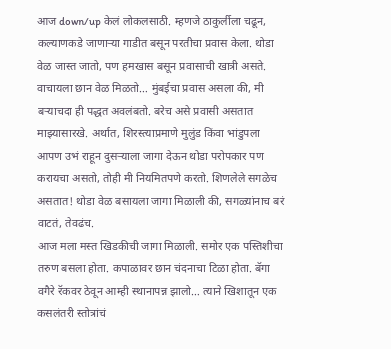आज down/up केलं लोकलसाठी. म्हणजे ठाकुर्लीला चढून, कल्याणकडे जाणाऱ्या गाडीत बसून परतीचा प्रवास केला. थोडा वेळ जास्त जातो, पण हमखास बसून प्रवासाची खात्री असते. वाचायला छान वेळ मिळतो… मुंबईचा प्रवास असला की, मी बऱ्याचदा ही पद्धत अवलंबतो. बरेच असे प्रवासी असतात माझ्यासारखे. अर्थात, शिरस्त्याप्रमाणे मुलुंड किंवा भांडुपला आपण उभं राहून दुसऱ्याला जागा देऊन थोडा परोपकार पण करायचा असतो, तोही मी नियमितपणे करतो. शिणलेले सगळेच असतात! थोडा वेळ बसायला जागा मिळाली की, सगळ्यांनाच बरं वाटतं, तेवढंच.
आज मला मस्त खिडकीची जागा मिळाली. समोर एक पस्तिशीचा तरुण बसला होता. कपाळावर छान चंदनाचा टिळा होता. बॅगा वगैरे रॅकवर ठेवून आम्ही स्थानापन्न झालो… त्याने खिशातून एक कसलंतरी स्तोत्रांचं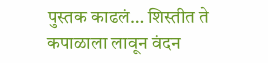पुस्तक काढलं… शिस्तीत ते कपाळाला लावून वंदन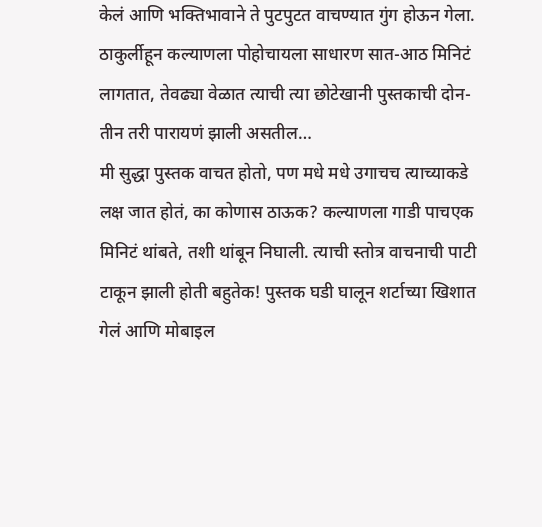केलं आणि भक्तिभावाने ते पुटपुटत वाचण्यात गुंग होऊन गेला. ठाकुर्लीहून कल्याणला पोहोचायला साधारण सात-आठ मिनिटं लागतात, तेवढ्या वेळात त्याची त्या छोटेखानी पुस्तकाची दोन-तीन तरी पारायणं झाली असतील…
मी सुद्धा पुस्तक वाचत होतो, पण मधे मधे उगाचच त्याच्याकडे लक्ष जात होतं, का कोणास ठाऊक? कल्याणला गाडी पाचएक मिनिटं थांबते, तशी थांबून निघाली. त्याची स्तोत्र वाचनाची पाटी टाकून झाली होती बहुतेक! पुस्तक घडी घालून शर्टाच्या खिशात गेलं आणि मोबाइल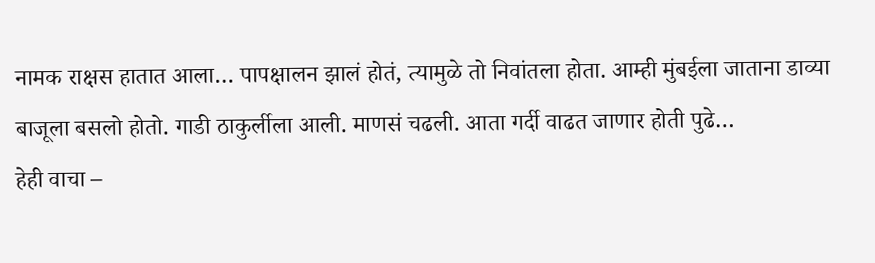नामक राक्षस हातात आला… पापक्षालन झालं होतं, त्यामुळे तो निवांतला होता. आम्ही मुंबईला जाताना डाव्या बाजूला बसलो होतो. गाडी ठाकुर्लीला आली. माणसं चढली. आता गर्दी वाढत जाणार होती पुढे…
हेही वाचा –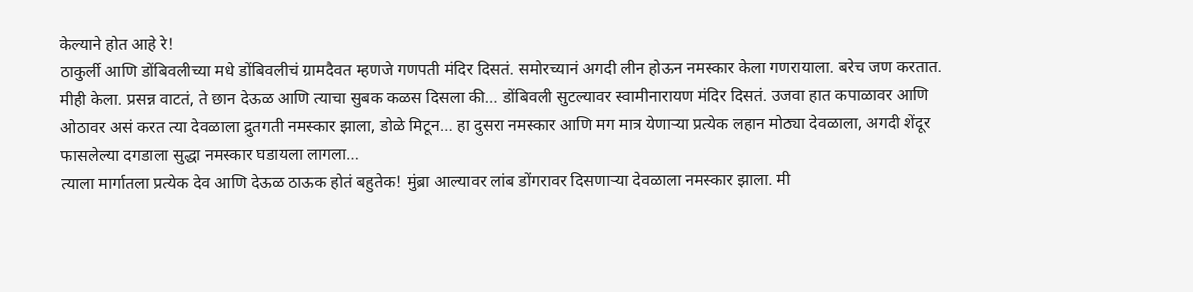केल्याने होत आहे रे!
ठाकुर्ली आणि डोंबिवलीच्या मधे डोंबिवलीचं ग्रामदैवत म्हणजे गणपती मंदिर दिसतं. समोरच्यानं अगदी लीन होऊन नमस्कार केला गणरायाला. बरेच जण करतात. मीही केला. प्रसन्न वाटतं, ते छान देऊळ आणि त्याचा सुबक कळस दिसला की… डोंबिवली सुटल्यावर स्वामीनारायण मंदिर दिसतं. उजवा हात कपाळावर आणि ओठावर असं करत त्या देवळाला द्रुतगती नमस्कार झाला, डोळे मिटून… हा दुसरा नमस्कार आणि मग मात्र येणाऱ्या प्रत्येक लहान मोठ्या देवळाला, अगदी शेंदूर फासलेल्या दगडाला सुद्धा नमस्कार घडायला लागला…
त्याला मार्गातला प्रत्येक देव आणि देऊळ ठाऊक होतं बहुतेक! मुंब्रा आल्यावर लांब डोंगरावर दिसणाऱ्या देवळाला नमस्कार झाला. मी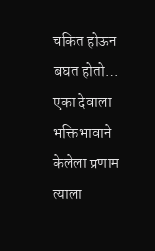चकित होऊन बघत होतो…
एका देवाला भक्तिभावाने केलेला प्रणाम त्याला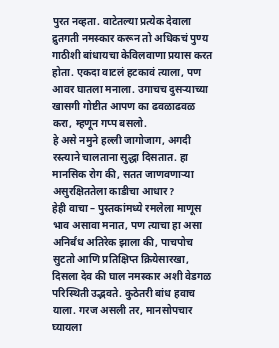पुरत नव्हता. वाटेतल्या प्रत्येक देवाला द्रुतगती नमस्कार करून तो अधिकचं पुण्य गाठीशी बांधायचा केविलवाणा प्रयास करत होता. एकदा वाटलं हटकावं त्याला, पण आवर घातला मनाला. उगाचच दुसऱ्याच्या खासगी गोष्टीत आपण का ढवळाढवळ करा, म्हणून गप्प बसलो.
हे असे नमुने हल्ली जागोजाग, अगदी रस्त्याने चालताना सुद्धा दिसतात. हा मानसिक रोग की, सतत जाणवणाऱ्या असुरक्षिततेला काडीचा आधार?
हेही वाचा – पुस्तकांमध्ये रमलेला माणूस
भाव असावा मनात, पण त्याचा हा असा अनिर्बंध अतिरेक झाला की, पाचपोच सुटतो आणि प्रतिक्षिप्त क्रियेसारखा, दिसला देव की घाल नमस्कार अशी वेडगळ परिस्थिती उद्भवते. कुठेतरी बांध हवाच याला. गरज असली तर, मानसोपचार घ्यायला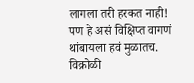लागला तरी हरकत नाही! पण हे असं विक्षिप्त वागणं थांबायला हवं मुळातच.
विक्रोळी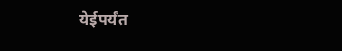येईपर्यंत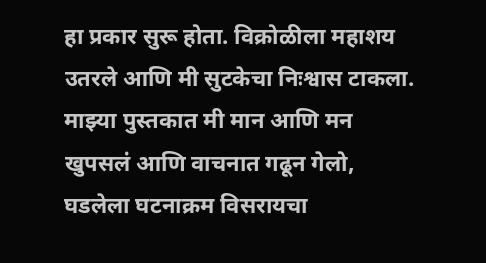हा प्रकार सुरू होता. विक्रोळीला महाशय उतरले आणि मी सुटकेचा निःश्वास टाकला. माझ्या पुस्तकात मी मान आणि मन खुपसलं आणि वाचनात गढून गेलो, घडलेला घटनाक्रम विसरायचा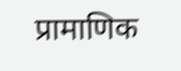प्रामाणिक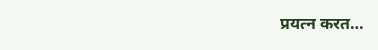प्रयत्न करत…